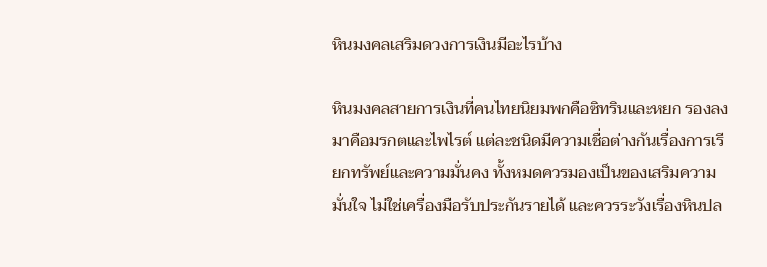หินมงคลเสริมดวงการเงินมีอะไรบ้าง

หินมงคลสายการเงินที่คนไทยนิยมพกคือซิทรินและหยก รองลงมาคือมรกตและไพไรต์ แต่ละชนิดมีความเชื่อต่างกันเรื่องการเรียกทรัพย์และความมั่นคง ทั้งหมดควรมองเป็นของเสริมความมั่นใจ ไม่ใช่เครื่องมือรับประกันรายได้ และควรระวังเรื่องหินปล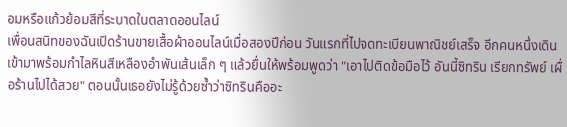อมหรือแก้วย้อมสีที่ระบาดในตลาดออนไลน์
เพื่อนสนิทของฉันเปิดร้านขายเสื้อผ้าออนไลน์เมื่อสองปีก่อน วันแรกที่ไปจดทะเบียนพาณิชย์เสร็จ อีกคนหนึ่งเดินเข้ามาพร้อมกำไลหินสีเหลืองอำพันเส้นเล็ก ๆ แล้วยื่นให้พร้อมพูดว่า "เอาไปติดข้อมือไว้ อันนี้ซิทริน เรียกทรัพย์ เผื่อร้านไปได้สวย" ตอนนั้นเธอยังไม่รู้ด้วยซ้ำว่าซิทรินคืออะ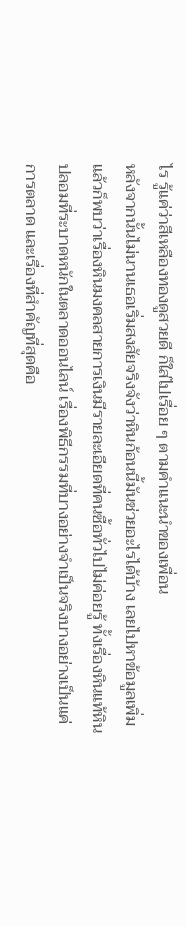ไร รู้แค่ว่าสีเหลืองทองดูสวยดี ก็ใส่ไปเรื่อย ๆ ตามคำแนะนำของเพื่อน
หลังจากนั้นไม่นานเธอเริ่มสงสัยจริงจังว่าหินก้อนนี้มันช่วยอะไรได้บ้าง เลยไปหาข้อมูลเพิ่ม แล้วก็พบว่าเรื่องหินมงคลสายการเงินมีรายละเอียดที่คนซื้อทั่วไปไม่ค่อยรู้ ทั้งเรื่องหินแท้หินปลอมที่ระบาดหนักในตลาดออนไลน์ เรื่องพิธีกรรมที่บางอย่างจำเป็นจริงบางอย่างเป็นแค่การตลาด และเรื่องที่สำคัญที่สุดคือ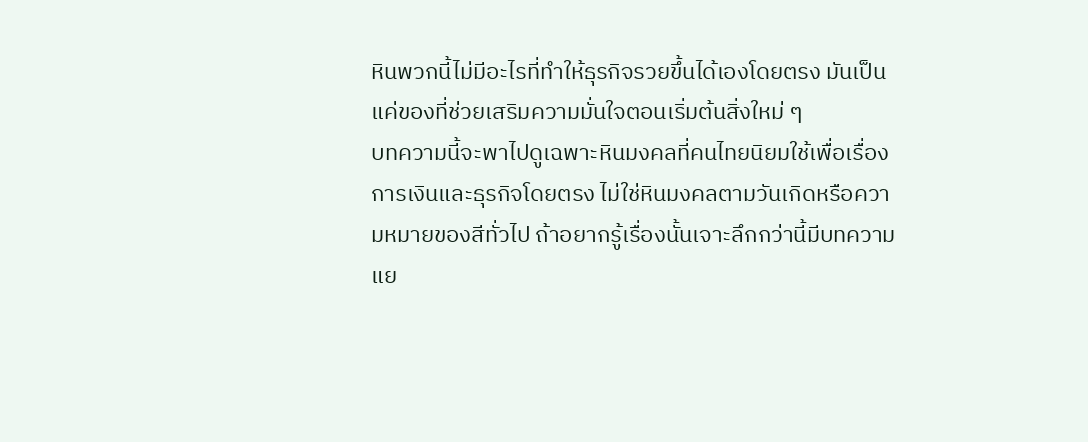หินพวกนี้ไม่มีอะไรที่ทำให้ธุรกิจรวยขึ้นได้เองโดยตรง มันเป็นแค่ของที่ช่วยเสริมความมั่นใจตอนเริ่มต้นสิ่งใหม่ ๆ
บทความนี้จะพาไปดูเฉพาะหินมงคลที่คนไทยนิยมใช้เพื่อเรื่องการเงินและธุรกิจโดยตรง ไม่ใช่หินมงคลตามวันเกิดหรือความหมายของสีทั่วไป ถ้าอยากรู้เรื่องนั้นเจาะลึกกว่านี้มีบทความแย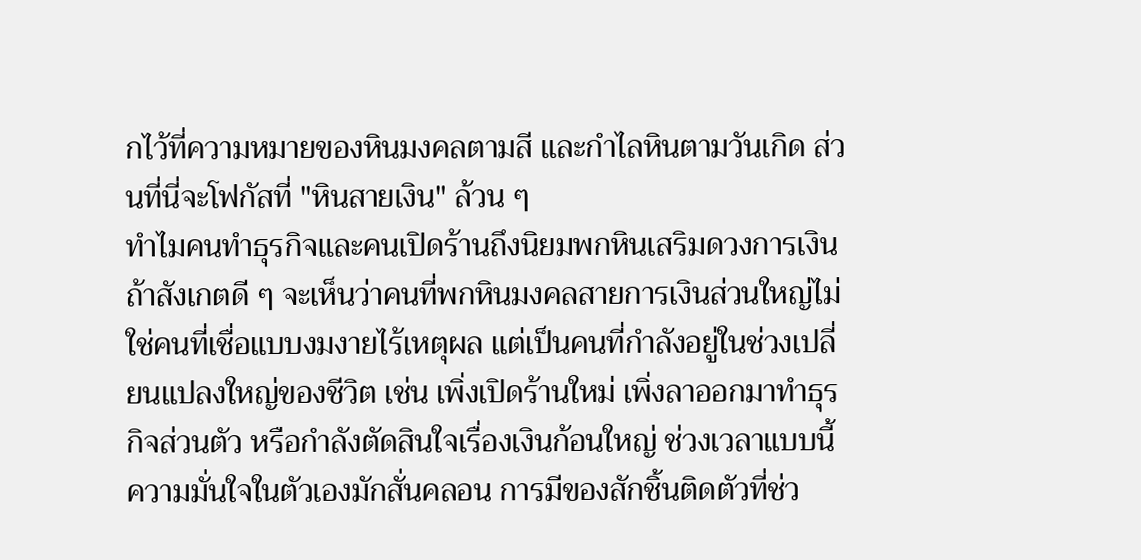กไว้ที่ความหมายของหินมงคลตามสี และกำไลหินตามวันเกิด ส่วนที่นี่จะโฟกัสที่ "หินสายเงิน" ล้วน ๆ
ทำไมคนทำธุรกิจและคนเปิดร้านถึงนิยมพกหินเสริมดวงการเงิน
ถ้าสังเกตดี ๆ จะเห็นว่าคนที่พกหินมงคลสายการเงินส่วนใหญ่ไม่ใช่คนที่เชื่อแบบงมงายไร้เหตุผล แต่เป็นคนที่กำลังอยู่ในช่วงเปลี่ยนแปลงใหญ่ของชีวิต เช่น เพิ่งเปิดร้านใหม่ เพิ่งลาออกมาทำธุรกิจส่วนตัว หรือกำลังตัดสินใจเรื่องเงินก้อนใหญ่ ช่วงเวลาแบบนี้ความมั่นใจในตัวเองมักสั่นคลอน การมีของสักชิ้นติดตัวที่ช่ว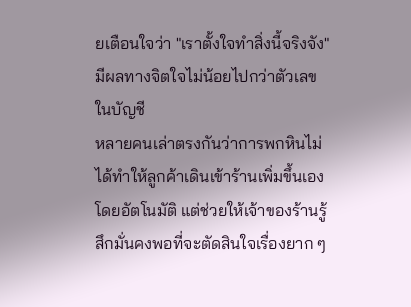ยเตือนใจว่า "เราตั้งใจทำสิ่งนี้จริงจัง" มีผลทางจิตใจไม่น้อยไปกว่าตัวเลขในบัญชี
หลายคนเล่าตรงกันว่าการพกหินไม่ได้ทำให้ลูกค้าเดินเข้าร้านเพิ่มขึ้นเองโดยอัตโนมัติ แต่ช่วยให้เจ้าของร้านรู้สึกมั่นคงพอที่จะตัดสินใจเรื่องยาก ๆ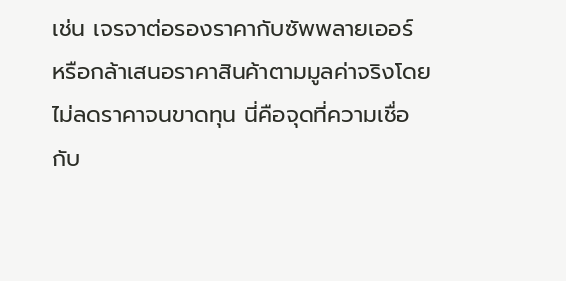เช่น เจรจาต่อรองราคากับซัพพลายเออร์ หรือกล้าเสนอราคาสินค้าตามมูลค่าจริงโดยไม่ลดราคาจนขาดทุน นี่คือจุดที่ความเชื่อกับ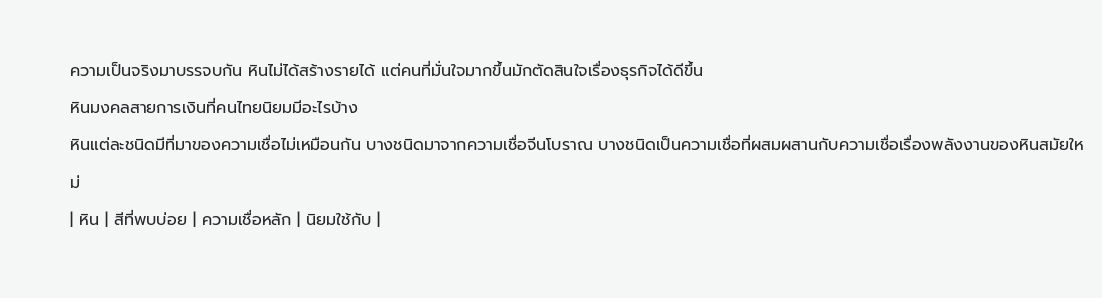ความเป็นจริงมาบรรจบกัน หินไม่ได้สร้างรายได้ แต่คนที่มั่นใจมากขึ้นมักตัดสินใจเรื่องธุรกิจได้ดีขึ้น
หินมงคลสายการเงินที่คนไทยนิยมมีอะไรบ้าง
หินแต่ละชนิดมีที่มาของความเชื่อไม่เหมือนกัน บางชนิดมาจากความเชื่อจีนโบราณ บางชนิดเป็นความเชื่อที่ผสมผสานกับความเชื่อเรื่องพลังงานของหินสมัยใหม่
| หิน | สีที่พบบ่อย | ความเชื่อหลัก | นิยมใช้กับ |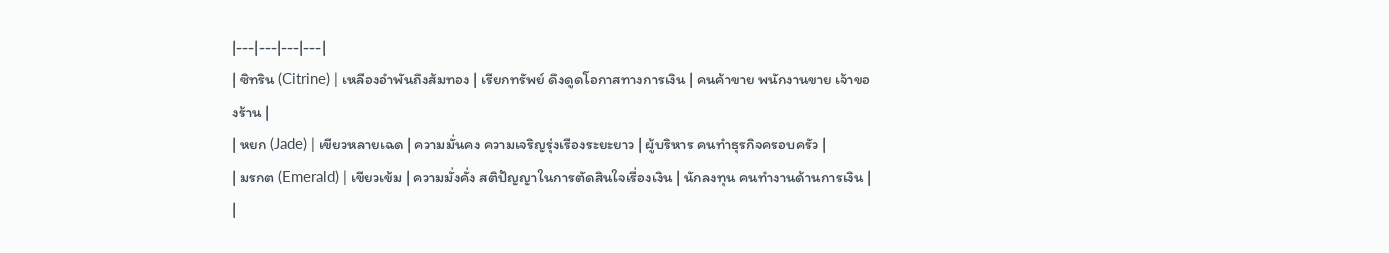|---|---|---|---|
| ซิทริน (Citrine) | เหลืองอำพันถึงส้มทอง | เรียกทรัพย์ ดึงดูดโอกาสทางการเงิน | คนค้าขาย พนักงานขาย เจ้าของร้าน |
| หยก (Jade) | เขียวหลายเฉด | ความมั่นคง ความเจริญรุ่งเรืองระยะยาว | ผู้บริหาร คนทำธุรกิจครอบครัว |
| มรกต (Emerald) | เขียวเข้ม | ความมั่งคั่ง สติปัญญาในการตัดสินใจเรื่องเงิน | นักลงทุน คนทำงานด้านการเงิน |
|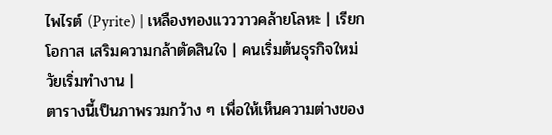ไพไรต์ (Pyrite) | เหลืองทองแวววาวคล้ายโลหะ | เรียกโอกาส เสริมความกล้าตัดสินใจ | คนเริ่มต้นธุรกิจใหม่ วัยเริ่มทำงาน |
ตารางนี้เป็นภาพรวมกว้าง ๆ เพื่อให้เห็นความต่างของ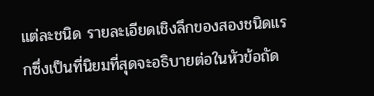แต่ละชนิด รายละเอียดเชิงลึกของสองชนิดแรกซึ่งเป็นที่นิยมที่สุดจะอธิบายต่อในหัวข้อถัด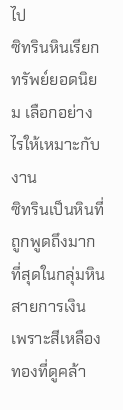ไป
ซิทรินหินเรียกทรัพย์ยอดนิยม เลือกอย่างไรให้เหมาะกับงาน
ซิทรินเป็นหินที่ถูกพูดถึงมากที่สุดในกลุ่มหินสายการเงิน เพราะสีเหลืองทองที่ดูคล้า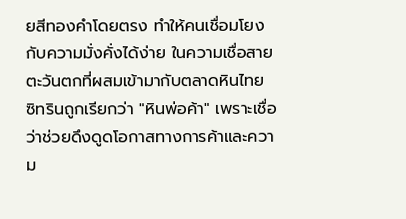ยสีทองคำโดยตรง ทำให้คนเชื่อมโยงกับความมั่งคั่งได้ง่าย ในความเชื่อสายตะวันตกที่ผสมเข้ามากับตลาดหินไทย ซิทรินถูกเรียกว่า "หินพ่อค้า" เพราะเชื่อว่าช่วยดึงดูดโอกาสทางการค้าและความ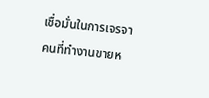เชื่อมั่นในการเจรจา
คนที่ทำงานขายห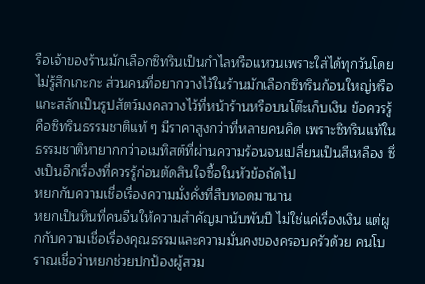รือเจ้าของร้านมักเลือกซิทรินเป็นกำไลหรือแหวนเพราะใส่ได้ทุกวันโดยไม่รู้สึกเกะกะ ส่วนคนที่อยากวางไว้ในร้านมักเลือกซิทรินก้อนใหญ่หรือแกะสลักเป็นรูปสัตว์มงคลวางไว้ที่หน้าร้านหรือบนโต๊ะเก็บเงิน ข้อควรรู้คือซิทรินธรรมชาติแท้ ๆ มีราคาสูงกว่าที่หลายคนคิด เพราะซิทรินแท้ในธรรมชาติหายากกว่าอเมทิสต์ที่ผ่านความร้อนจนเปลี่ยนเป็นสีเหลือง ซึ่งเป็นอีกเรื่องที่ควรรู้ก่อนตัดสินใจซื้อในหัวข้อถัดไป
หยกกับความเชื่อเรื่องความมั่งคั่งที่สืบทอดมานาน
หยกเป็นหินที่คนจีนให้ความสำคัญมานับพันปี ไม่ใช่แค่เรื่องเงิน แต่ผูกกับความเชื่อเรื่องคุณธรรมและความมั่นคงของครอบครัวด้วย คนโบราณเชื่อว่าหยกช่วยปกป้องผู้สวม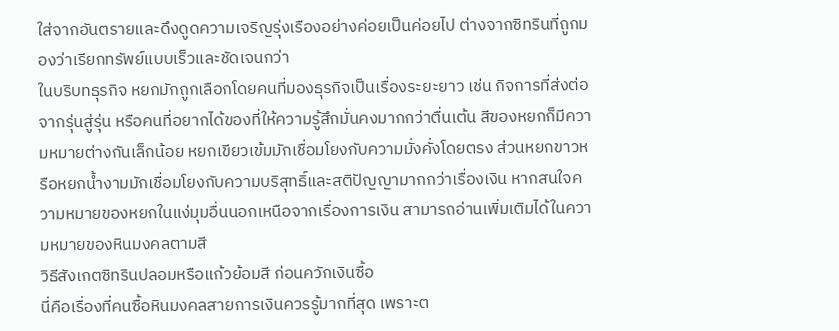ใส่จากอันตรายและดึงดูดความเจริญรุ่งเรืองอย่างค่อยเป็นค่อยไป ต่างจากซิทรินที่ถูกมองว่าเรียกทรัพย์แบบเร็วและชัดเจนกว่า
ในบริบทธุรกิจ หยกมักถูกเลือกโดยคนที่มองธุรกิจเป็นเรื่องระยะยาว เช่น กิจการที่ส่งต่อจากรุ่นสู่รุ่น หรือคนที่อยากได้ของที่ให้ความรู้สึกมั่นคงมากกว่าตื่นเต้น สีของหยกก็มีความหมายต่างกันเล็กน้อย หยกเขียวเข้มมักเชื่อมโยงกับความมั่งคั่งโดยตรง ส่วนหยกขาวหรือหยกน้ำงามมักเชื่อมโยงกับความบริสุทธิ์และสติปัญญามากกว่าเรื่องเงิน หากสนใจความหมายของหยกในแง่มุมอื่นนอกเหนือจากเรื่องการเงิน สามารถอ่านเพิ่มเติมได้ในความหมายของหินมงคลตามสี
วิธีสังเกตซิทรินปลอมหรือแก้วย้อมสี ก่อนควักเงินซื้อ
นี่คือเรื่องที่คนซื้อหินมงคลสายการเงินควรรู้มากที่สุด เพราะต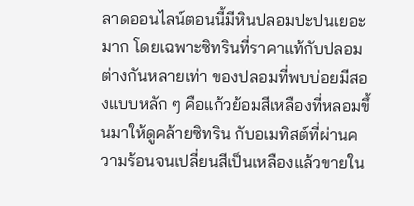ลาดออนไลน์ตอนนี้มีหินปลอมปะปนเยอะมาก โดยเฉพาะซิทรินที่ราคาแท้กับปลอมต่างกันหลายเท่า ของปลอมที่พบบ่อยมีสองแบบหลัก ๆ คือแก้วย้อมสีเหลืองที่หลอมขึ้นมาให้ดูคล้ายซิทริน กับอเมทิสต์ที่ผ่านความร้อนจนเปลี่ยนสีเป็นเหลืองแล้วขายใน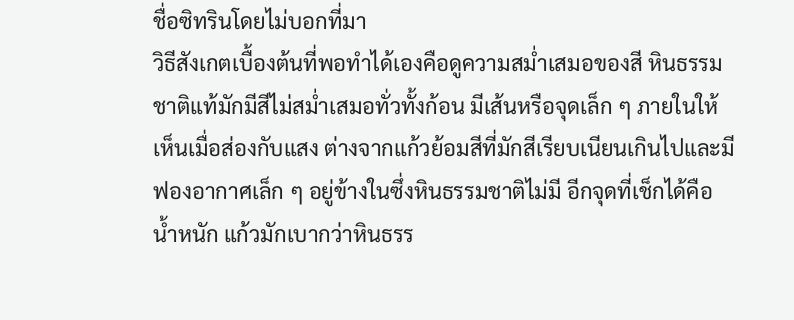ชื่อซิทรินโดยไม่บอกที่มา
วิธีสังเกตเบื้องต้นที่พอทำได้เองคือดูความสม่ำเสมอของสี หินธรรมชาติแท้มักมีสีไม่สม่ำเสมอทั่วทั้งก้อน มีเส้นหรือจุดเล็ก ๆ ภายในให้เห็นเมื่อส่องกับแสง ต่างจากแก้วย้อมสีที่มักสีเรียบเนียนเกินไปและมีฟองอากาศเล็ก ๆ อยู่ข้างในซึ่งหินธรรมชาติไม่มี อีกจุดที่เช็กได้คือน้ำหนัก แก้วมักเบากว่าหินธรร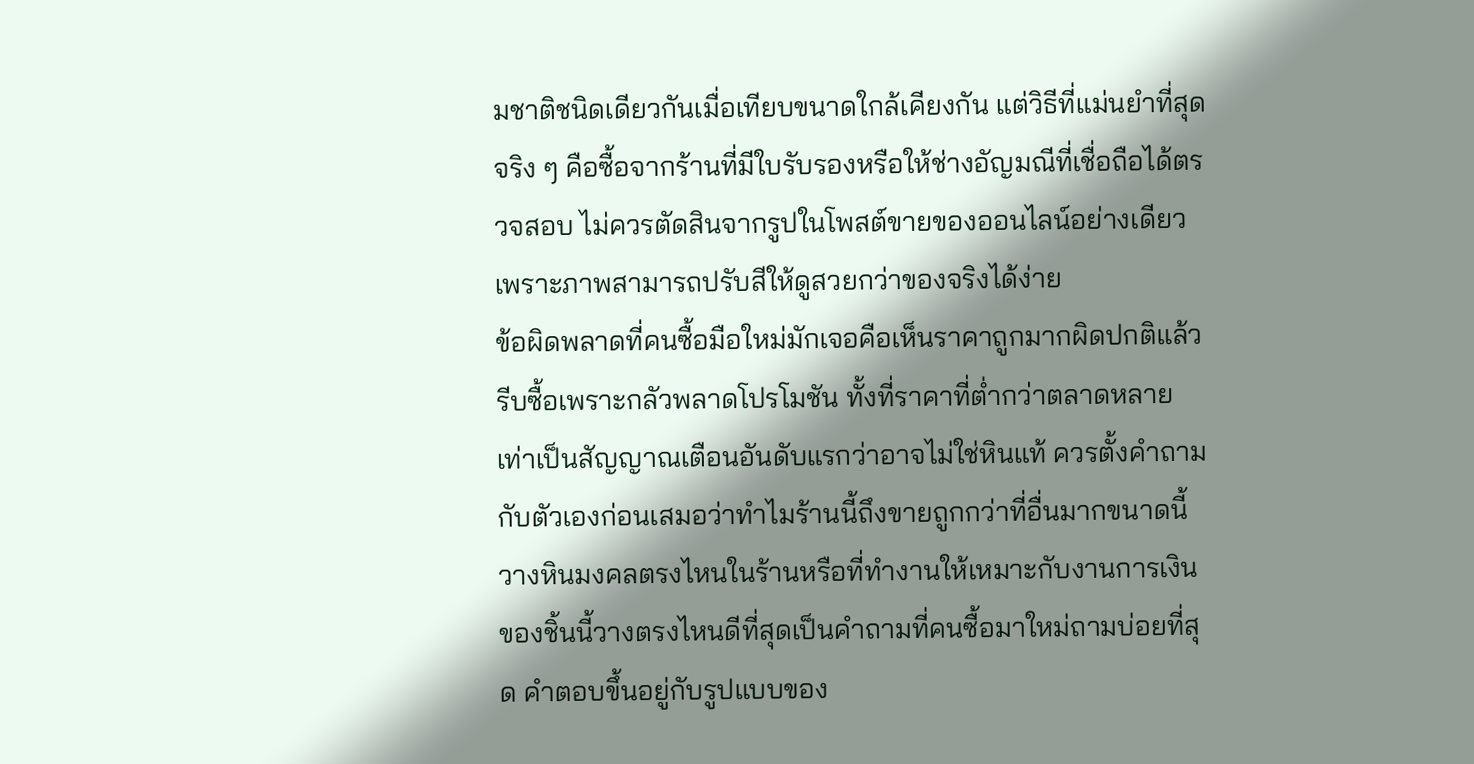มชาติชนิดเดียวกันเมื่อเทียบขนาดใกล้เคียงกัน แต่วิธีที่แม่นยำที่สุดจริง ๆ คือซื้อจากร้านที่มีใบรับรองหรือให้ช่างอัญมณีที่เชื่อถือได้ตรวจสอบ ไม่ควรตัดสินจากรูปในโพสต์ขายของออนไลน์อย่างเดียว เพราะภาพสามารถปรับสีให้ดูสวยกว่าของจริงได้ง่าย
ข้อผิดพลาดที่คนซื้อมือใหม่มักเจอคือเห็นราคาถูกมากผิดปกติแล้วรีบซื้อเพราะกลัวพลาดโปรโมชัน ทั้งที่ราคาที่ต่ำกว่าตลาดหลายเท่าเป็นสัญญาณเตือนอันดับแรกว่าอาจไม่ใช่หินแท้ ควรตั้งคำถามกับตัวเองก่อนเสมอว่าทำไมร้านนี้ถึงขายถูกกว่าที่อื่นมากขนาดนี้
วางหินมงคลตรงไหนในร้านหรือที่ทำงานให้เหมาะกับงานการเงิน
ของชิ้นนี้วางตรงไหนดีที่สุดเป็นคำถามที่คนซื้อมาใหม่ถามบ่อยที่สุด คำตอบขึ้นอยู่กับรูปแบบของ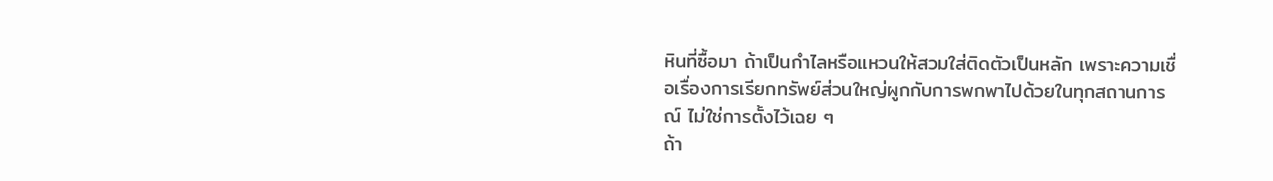หินที่ซื้อมา ถ้าเป็นกำไลหรือแหวนให้สวมใส่ติดตัวเป็นหลัก เพราะความเชื่อเรื่องการเรียกทรัพย์ส่วนใหญ่ผูกกับการพกพาไปด้วยในทุกสถานการณ์ ไม่ใช่การตั้งไว้เฉย ๆ
ถ้า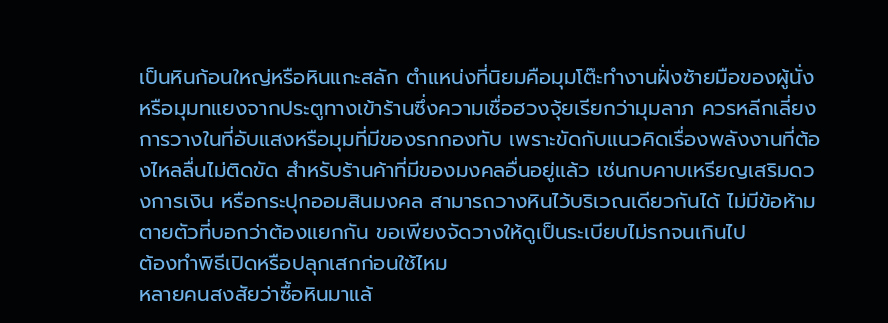เป็นหินก้อนใหญ่หรือหินแกะสลัก ตำแหน่งที่นิยมคือมุมโต๊ะทำงานฝั่งซ้ายมือของผู้นั่ง หรือมุมทแยงจากประตูทางเข้าร้านซึ่งความเชื่อฮวงจุ้ยเรียกว่ามุมลาภ ควรหลีกเลี่ยงการวางในที่อับแสงหรือมุมที่มีของรกกองทับ เพราะขัดกับแนวคิดเรื่องพลังงานที่ต้องไหลลื่นไม่ติดขัด สำหรับร้านค้าที่มีของมงคลอื่นอยู่แล้ว เช่นกบคาบเหรียญเสริมดวงการเงิน หรือกระปุกออมสินมงคล สามารถวางหินไว้บริเวณเดียวกันได้ ไม่มีข้อห้ามตายตัวที่บอกว่าต้องแยกกัน ขอเพียงจัดวางให้ดูเป็นระเบียบไม่รกจนเกินไป
ต้องทำพิธีเปิดหรือปลุกเสกก่อนใช้ไหม
หลายคนสงสัยว่าซื้อหินมาแล้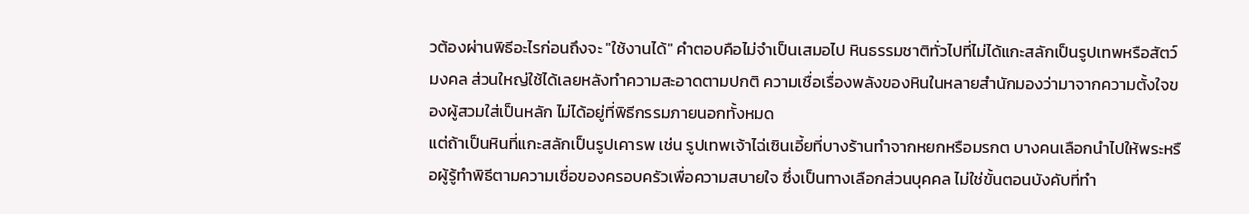วต้องผ่านพิธีอะไรก่อนถึงจะ "ใช้งานได้" คำตอบคือไม่จำเป็นเสมอไป หินธรรมชาติทั่วไปที่ไม่ได้แกะสลักเป็นรูปเทพหรือสัตว์มงคล ส่วนใหญ่ใช้ได้เลยหลังทำความสะอาดตามปกติ ความเชื่อเรื่องพลังของหินในหลายสำนักมองว่ามาจากความตั้งใจของผู้สวมใส่เป็นหลัก ไม่ได้อยู่ที่พิธีกรรมภายนอกทั้งหมด
แต่ถ้าเป็นหินที่แกะสลักเป็นรูปเคารพ เช่น รูปเทพเจ้าไฉ่เซินเอี้ยที่บางร้านทำจากหยกหรือมรกต บางคนเลือกนำไปให้พระหรือผู้รู้ทำพิธีตามความเชื่อของครอบครัวเพื่อความสบายใจ ซึ่งเป็นทางเลือกส่วนบุคคล ไม่ใช่ขั้นตอนบังคับที่ทำ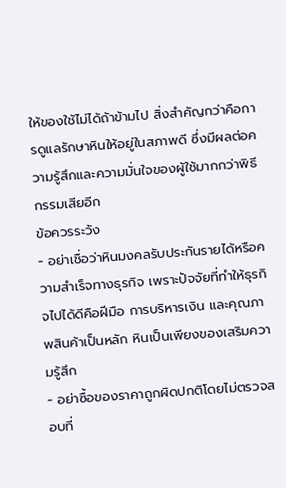ให้ของใช้ไม่ได้ถ้าข้ามไป สิ่งสำคัญกว่าคือการดูแลรักษาหินให้อยู่ในสภาพดี ซึ่งมีผลต่อความรู้สึกและความมั่นใจของผู้ใช้มากกว่าพิธีกรรมเสียอีก
ข้อควรระวัง
- อย่าเชื่อว่าหินมงคลรับประกันรายได้หรือความสำเร็จทางธุรกิจ เพราะปัจจัยที่ทำให้ธุรกิจไปได้ดีคือฝีมือ การบริหารเงิน และคุณภาพสินค้าเป็นหลัก หินเป็นเพียงของเสริมความรู้สึก
- อย่าซื้อของราคาถูกผิดปกติโดยไม่ตรวจสอบที่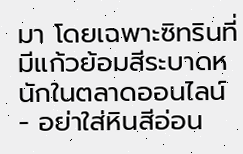มา โดยเฉพาะซิทรินที่มีแก้วย้อมสีระบาดหนักในตลาดออนไลน์
- อย่าใส่หินสีอ่อน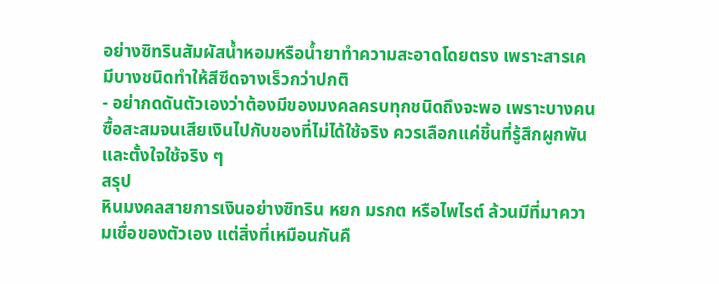อย่างซิทรินสัมผัสน้ำหอมหรือน้ำยาทำความสะอาดโดยตรง เพราะสารเคมีบางชนิดทำให้สีซีดจางเร็วกว่าปกติ
- อย่ากดดันตัวเองว่าต้องมีของมงคลครบทุกชนิดถึงจะพอ เพราะบางคนซื้อสะสมจนเสียเงินไปกับของที่ไม่ได้ใช้จริง ควรเลือกแค่ชิ้นที่รู้สึกผูกพันและตั้งใจใช้จริง ๆ
สรุป
หินมงคลสายการเงินอย่างซิทริน หยก มรกต หรือไพไรต์ ล้วนมีที่มาความเชื่อของตัวเอง แต่สิ่งที่เหมือนกันคื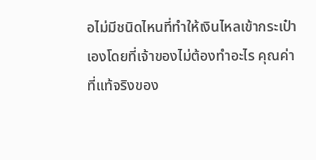อไม่มีชนิดไหนที่ทำให้เงินไหลเข้ากระเป๋าเองโดยที่เจ้าของไม่ต้องทำอะไร คุณค่าที่แท้จริงของ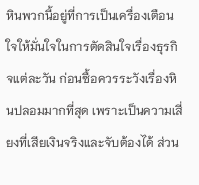หินพวกนี้อยู่ที่การเป็นเครื่องเตือนใจให้มั่นใจในการตัดสินใจเรื่องธุรกิจแต่ละวัน ก่อนซื้อควรระวังเรื่องหินปลอมมากที่สุด เพราะเป็นความเสี่ยงที่เสียเงินจริงและจับต้องได้ ส่วน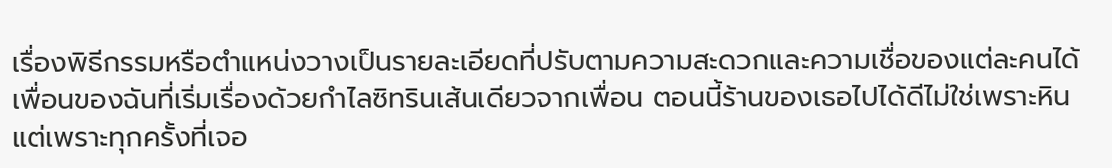เรื่องพิธีกรรมหรือตำแหน่งวางเป็นรายละเอียดที่ปรับตามความสะดวกและความเชื่อของแต่ละคนได้ เพื่อนของฉันที่เริ่มเรื่องด้วยกำไลซิทรินเส้นเดียวจากเพื่อน ตอนนี้ร้านของเธอไปได้ดีไม่ใช่เพราะหิน แต่เพราะทุกครั้งที่เจอ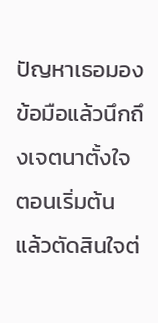ปัญหาเธอมองข้อมือแล้วนึกถึงเจตนาตั้งใจตอนเริ่มต้น แล้วตัดสินใจต่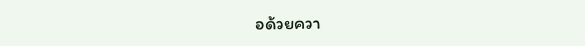อด้วยควา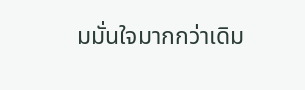มมั่นใจมากกว่าเดิม